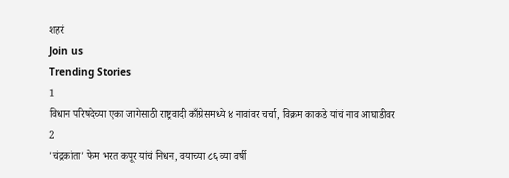शहरं
Join us
Trending Stories
1
विधान परिषदेच्या एका जागेसाठी राष्ट्रवादी काँग्रेसमध्ये ४ नावांवर चर्चा, विक्रम काकडे यांचं नाव आघाडीवर
2
'चंद्रकांता' फेम भरत कपूर यांचं निधन, वयाच्या ८६ व्या वर्षी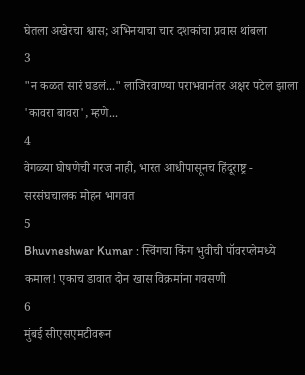घेतला अखेरचा श्वास; अभिनयाचा चार दशकांचा प्रवास थांबला
3
"न कळत सारं घडलं..." लाजिरवाण्या पराभवानंतर अक्षर पटेल झाला 'कावरा बावरा', म्हणे...
4
वेगळ्या घोषणेची गरज नाही, भारत आधीपासूनच हिंदूराष्ट्र - सरसंघचालक मोहन भागवत
5
Bhuvneshwar Kumar : स्विंगचा किंग भुवीची पॉवरप्लेमध्ये कमाल! एकाच डावात दोन खास विक्रमांना गवसणी
6
मुंबई सीएसएमटीवरून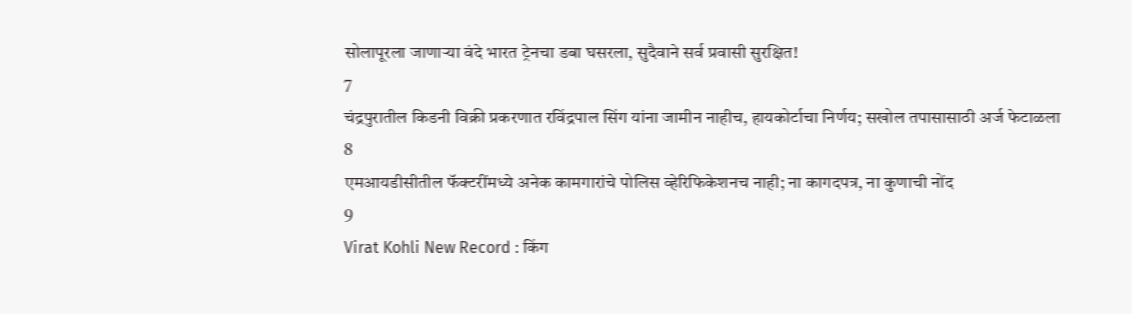सोलापूरला जाणाऱ्या वंदे भारत ट्रेनचा डबा घसरला, सुदैवाने सर्व प्रवासी सुरक्षित!
7
चंद्रपुरातील किडनी विक्री प्रकरणात रविंद्रपाल सिंग यांना जामीन नाहीच, हायकोर्टाचा निर्णय; सखोल तपासासाठी अर्ज फेटाळला
8
एमआयडीसीतील फॅक्टरींमध्ये अनेक कामगारांचे पोलिस व्हेरिफिकेशनच नाही; ना कागदपत्र, ना कुणाची नोंद
9
Virat Kohli New Record : किंग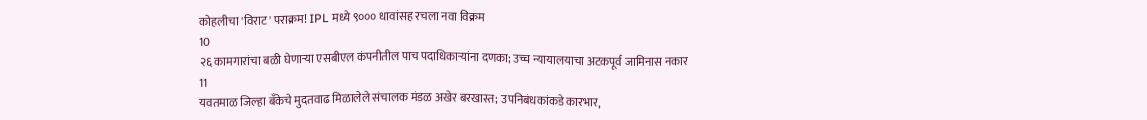कोहलीचा 'विराट' पराक्रम! IPL मध्ये ९००० धावांसह रचला नवा विक्रम
10
२६ कामगारांचा बळी घेणाऱ्या एसबीएल कंपनीतील पाच पदाधिकाऱ्यांना दणका; उच्च न्यायालयाचा अटकपूर्व जामिनास नकार
11
यवतमाळ जिल्हा बँकेचे मुदतवाढ मिळालेले संचालक मंडळ अखेर बरखास्त; उपनिबंधकांकडे कारभार,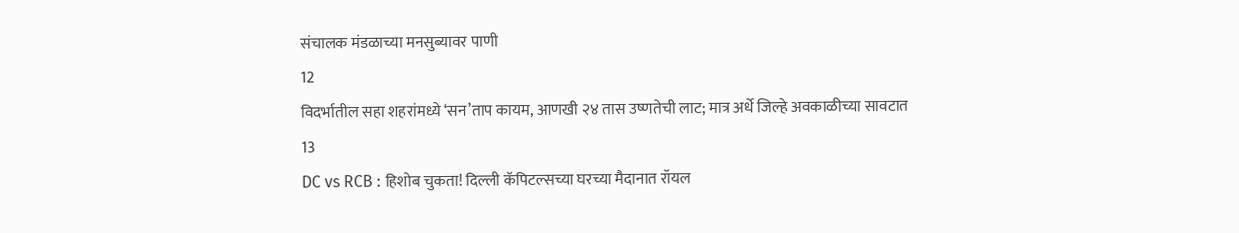संचालक मंडळाच्या मनसुब्यावर पाणी
12
विदर्भातील सहा शहरांमध्ये ‘सन’ताप कायम, आणखी २४ तास उष्णतेची लाट; मात्र अर्धे जिल्हे अवकाळीच्या सावटात
13
DC vs RCB : हिशोब चुकता! दिल्ली कॅपिटल्सच्या घरच्या मैदानात रॉयल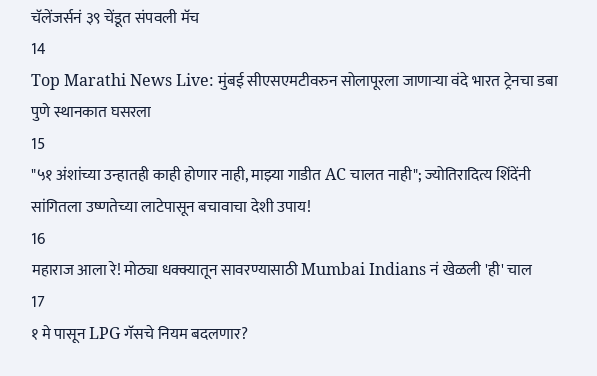चॅलेंजर्सनं ३९ चेंडूत संपवली मॅच
14
Top Marathi News Live: मुंबई सीएसएमटीवरुन सोलापूरला जाणाऱ्या वंदे भारत ट्रेनचा डबा पुणे स्थानकात घसरला
15
"५१ अंशांच्या उन्हातही काही होणार नाही, माझ्या गाडीत AC चालत नाही"; ज्योतिरादित्य शिंदेंनी सांगितला उष्णतेच्या लाटेपासून बचावाचा देशी उपाय!
16
महाराज आला रे! मोठ्या धक्क्यातून सावरण्यासाठी Mumbai Indians नं खेळली 'ही' चाल
17
१ मे पासून LPG गॅसचे नियम बदलणार?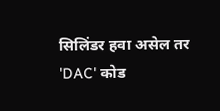सिलिंडर हवा असेल तर 'DAC' कोड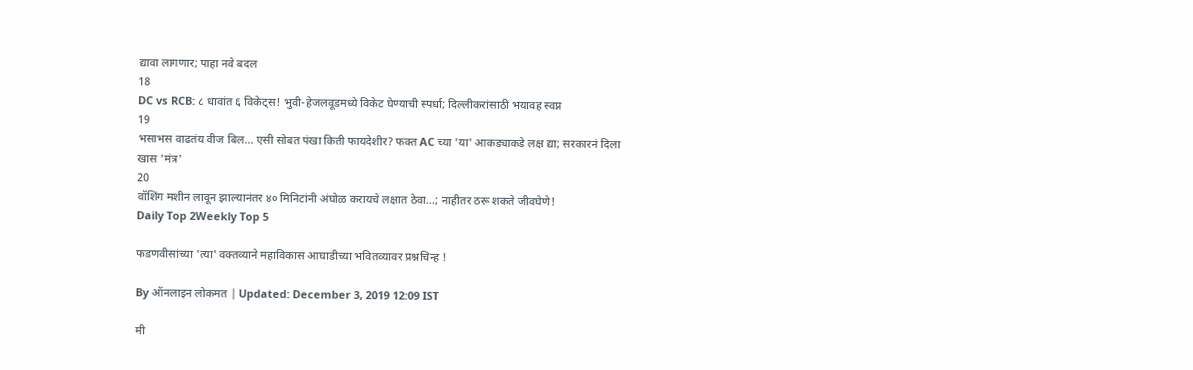द्यावा लागणार; पाहा नवे बदल
18
DC vs RCB: ८ धावांत ६ विकेट्स! भुवी-हेजलवूडमध्ये विकेट घेण्याची स्पर्धा; दिल्लीकरांसाठी भयावह स्वप्न
19
भसाभस वाढतंय वीज बिल... एसी सोबत पंखा किती फायदेशीर? फक्त AC च्या 'या' आकड्याकडे लक्ष द्या; सरकारनं दिला खास 'मंत्र'
20
वॉशिंग मशीन लावून झाल्यानंतर ४० मिनिटांनी अंघोळ करायचे लक्षात ठेवा...; नाहीतर ठरू शकते जीवघेणे!
Daily Top 2Weekly Top 5

फडणवीसांच्या 'त्या' वक्तव्याने महाविकास आघाडीच्या भवितव्यावर प्रश्नचिन्ह !

By ऑनलाइन लोकमत | Updated: December 3, 2019 12:09 IST

मी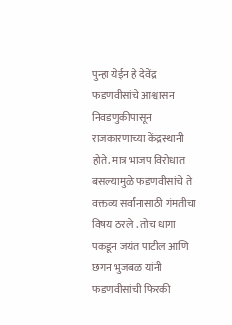पुन्हा येईन हे देवेंद्र फडणवीसांचे आश्वासन निवडणुकीपासून राजकारणाच्या केंद्रस्थानी होते. मात्र भाजप विरोधात बसल्यामुळे फडणवीसांचे ते वक्तव्य सर्वांनासाठी गंमतीचा विषय ठरले . तोच धागा पकडून जयंत पाटील आणि छगन भुजबळ यांनी फडणवीसांची फिरकी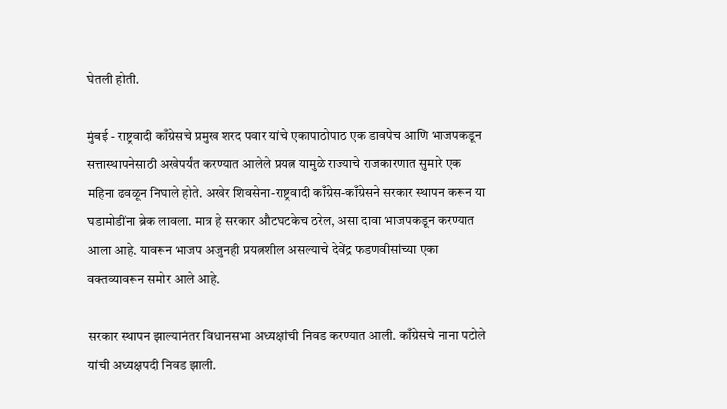घेतली होती.

मुंबई - राष्ट्रवादी काँग्रेसचे प्रमुख शरद पवार यांचे एकापाठोपाठ एक डावपेच आणि भाजपकडून सत्तास्थापनेसाठी अखेपर्यंत करण्यात आलेले प्रयत्न यामुळे राज्याचे राजकारणात सुमारे एक महिना ढवळून निघाले होते. अखेर शिवसेना-राष्ट्रवादी काँग्रेस-काँग्रेसने सरकार स्थापन करून या घडामोडींना ब्रेक लावला. मात्र हे सरकार औटघटकेच ठरेल, असा दावा भाजपकडून करण्यात आला आहे. यावरून भाजप अजुनही प्रयत्नशील असल्याचे देवेंद्र फडणवीसांच्या एका वक्तव्यावरून समोर आले आहे.

सरकार स्थापन झाल्यानंतर विधानसभा अध्यक्षांची निवड करण्यात आली. काँग्रेसचे नाना पटोले यांची अध्यक्षपदी निवड झाली.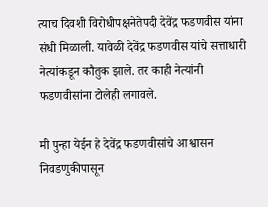त्याच दिवशी विरोधीपक्षनेतेपदी देवेंद्र फडणवीस यांना संधी मिळाली. यावेळी देवेंद्र फडणवीस यांचे सत्ताधारी नेत्यांकडून कौतुक झाले. तर काही नेत्यांनी फडणवीसांना टोलेही लगावले.

मी पुन्हा येईन हे देवेंद्र फडणवीसांचे आश्वासन निवडणुकीपासून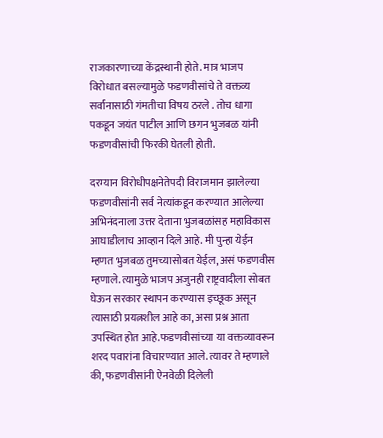राजकारणाच्या केंद्रस्थानी होते. मात्र भाजप विरोधात बसल्यामुळे फडणवीसांचे ते वक्तव्य सर्वांनासाठी गंमतीचा विषय ठरले . तोच धागा पकडून जयंत पाटील आणि छगन भुजबळ यांनी फडणवीसांची फिरकी घेतली होती.

दरम्यान विरोधीपक्षनेतेपदी विराजमान झालेल्या फडणवीसांनी सर्व नेत्यांकडून करण्यात आलेल्या अभिनंदनाला उत्तर देताना भुजबळांसह महाविकास आघाडीलाच आव्हान दिले आहे. मी पुन्हा येईन म्हणत भुजबळ तुमच्यासोबत येईल, असं फडणवीस म्हणाले. त्यामुळे भाजप अजुनही राष्ट्रवादीला सोबत घेऊन सरकार स्थापन करण्यास इच्छूक असून त्यासाठी प्रयत्नशील आहे का, असा प्रश्न आता उपस्थित होत आहे.फडणवीसांच्या या वक्तव्यावरून शरद पवारांना विचारण्यात आले. त्यावर ते म्हणाले की, फडणवीसांनी ऐनवेळी दिलेली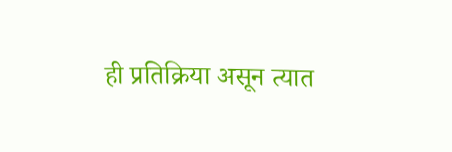ही प्रतिक्रिया असून त्यात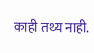काही तथ्य नाही.